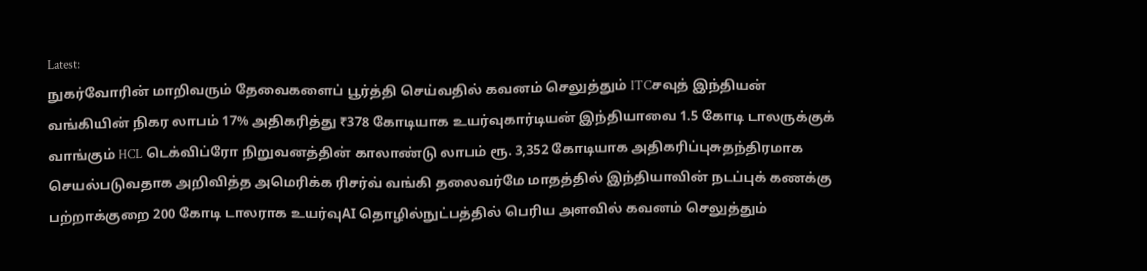Latest:
நுகர்வோரின் மாறிவரும் தேவைகளைப் பூர்த்தி செய்வதில் கவனம் செலுத்தும் ITCசவுத் இந்தியன் வங்கியின் நிகர லாபம் 17% அதிகரித்து ₹378 கோடியாக உயர்வுகார்டியன் இந்தியாவை 1.5 கோடி டாலருக்குக் வாங்கும் HCL டெக்விப்ரோ நிறுவனத்தின் காலாண்டு லாபம் ரூ. 3,352 கோடியாக அதிகரிப்புசுதந்திரமாக செயல்படுவதாக அறிவித்த அமெரிக்க ரிசர்வ் வங்கி தலைவர்மே மாதத்தில் இந்தியாவின் நடப்புக் கணக்கு பற்றாக்குறை 200 கோடி டாலராக உயர்வுAI தொழில்நுட்பத்தில் பெரிய அளவில் கவனம் செலுத்தும்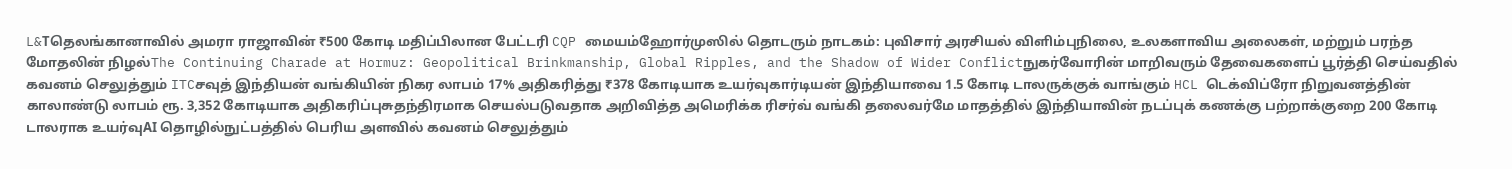L&Tதெலங்கானாவில் அமரா ராஜாவின் ₹500 கோடி மதிப்பிலான பேட்டரி CQP மையம்ஹோர்முஸில் தொடரும் நாடகம்: புவிசார் அரசியல் விளிம்புநிலை, உலகளாவிய அலைகள், மற்றும் பரந்த மோதலின் நிழல்The Continuing Charade at Hormuz: Geopolitical Brinkmanship, Global Ripples, and the Shadow of Wider Conflictநுகர்வோரின் மாறிவரும் தேவைகளைப் பூர்த்தி செய்வதில் கவனம் செலுத்தும் ITCசவுத் இந்தியன் வங்கியின் நிகர லாபம் 17% அதிகரித்து ₹378 கோடியாக உயர்வுகார்டியன் இந்தியாவை 1.5 கோடி டாலருக்குக் வாங்கும் HCL டெக்விப்ரோ நிறுவனத்தின் காலாண்டு லாபம் ரூ. 3,352 கோடியாக அதிகரிப்புசுதந்திரமாக செயல்படுவதாக அறிவித்த அமெரிக்க ரிசர்வ் வங்கி தலைவர்மே மாதத்தில் இந்தியாவின் நடப்புக் கணக்கு பற்றாக்குறை 200 கோடி டாலராக உயர்வுAI தொழில்நுட்பத்தில் பெரிய அளவில் கவனம் செலுத்தும்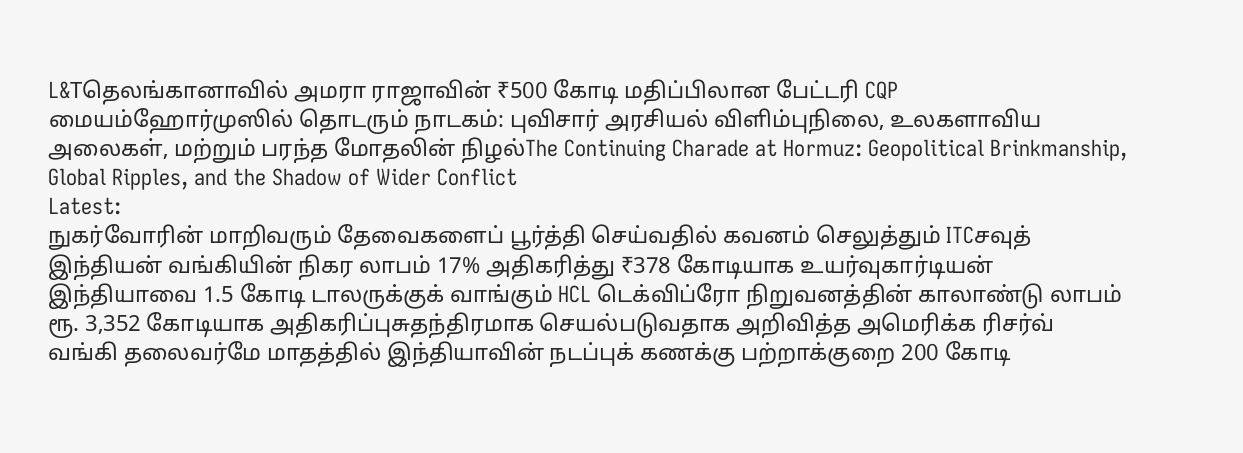L&Tதெலங்கானாவில் அமரா ராஜாவின் ₹500 கோடி மதிப்பிலான பேட்டரி CQP மையம்ஹோர்முஸில் தொடரும் நாடகம்: புவிசார் அரசியல் விளிம்புநிலை, உலகளாவிய அலைகள், மற்றும் பரந்த மோதலின் நிழல்The Continuing Charade at Hormuz: Geopolitical Brinkmanship, Global Ripples, and the Shadow of Wider Conflict
Latest:
நுகர்வோரின் மாறிவரும் தேவைகளைப் பூர்த்தி செய்வதில் கவனம் செலுத்தும் ITCசவுத் இந்தியன் வங்கியின் நிகர லாபம் 17% அதிகரித்து ₹378 கோடியாக உயர்வுகார்டியன் இந்தியாவை 1.5 கோடி டாலருக்குக் வாங்கும் HCL டெக்விப்ரோ நிறுவனத்தின் காலாண்டு லாபம் ரூ. 3,352 கோடியாக அதிகரிப்புசுதந்திரமாக செயல்படுவதாக அறிவித்த அமெரிக்க ரிசர்வ் வங்கி தலைவர்மே மாதத்தில் இந்தியாவின் நடப்புக் கணக்கு பற்றாக்குறை 200 கோடி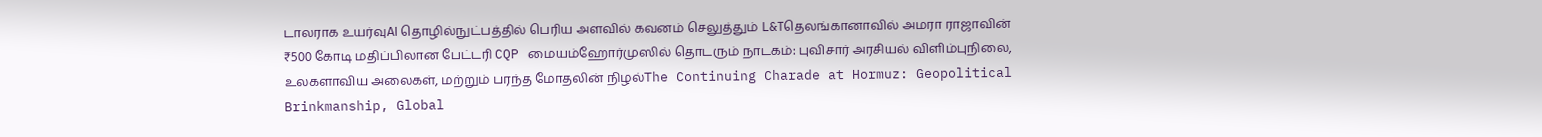டாலராக உயர்வுAI தொழில்நுட்பத்தில் பெரிய அளவில் கவனம் செலுத்தும் L&Tதெலங்கானாவில் அமரா ராஜாவின் ₹500 கோடி மதிப்பிலான பேட்டரி CQP மையம்ஹோர்முஸில் தொடரும் நாடகம்: புவிசார் அரசியல் விளிம்புநிலை, உலகளாவிய அலைகள், மற்றும் பரந்த மோதலின் நிழல்The Continuing Charade at Hormuz: Geopolitical Brinkmanship, Global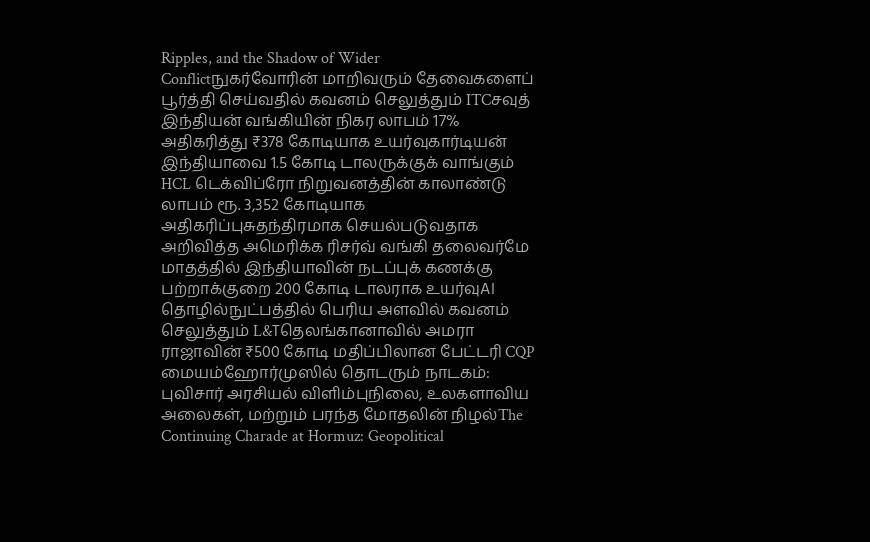Ripples, and the Shadow of Wider Conflictநுகர்வோரின் மாறிவரும் தேவைகளைப் பூர்த்தி செய்வதில் கவனம் செலுத்தும் ITCசவுத் இந்தியன் வங்கியின் நிகர லாபம் 17% அதிகரித்து ₹378 கோடியாக உயர்வுகார்டியன் இந்தியாவை 1.5 கோடி டாலருக்குக் வாங்கும் HCL டெக்விப்ரோ நிறுவனத்தின் காலாண்டு லாபம் ரூ. 3,352 கோடியாக அதிகரிப்புசுதந்திரமாக செயல்படுவதாக அறிவித்த அமெரிக்க ரிசர்வ் வங்கி தலைவர்மே மாதத்தில் இந்தியாவின் நடப்புக் கணக்கு பற்றாக்குறை 200 கோடி டாலராக உயர்வுAI தொழில்நுட்பத்தில் பெரிய அளவில் கவனம் செலுத்தும் L&Tதெலங்கானாவில் அமரா ராஜாவின் ₹500 கோடி மதிப்பிலான பேட்டரி CQP மையம்ஹோர்முஸில் தொடரும் நாடகம்: புவிசார் அரசியல் விளிம்புநிலை, உலகளாவிய அலைகள், மற்றும் பரந்த மோதலின் நிழல்The Continuing Charade at Hormuz: Geopolitical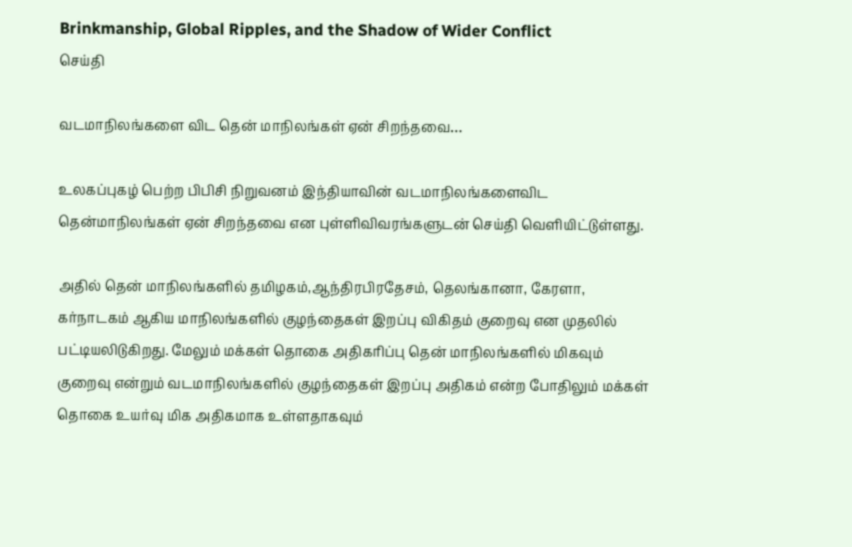Brinkmanship, Global Ripples, and the Shadow of Wider Conflict
செய்தி

வடமாநிலங்களை விட தென் மாநிலங்கள் ஏன் சிறந்தவை…

உலகப்புகழ் பெற்ற பிபிசி நிறுவனம் இந்தியாவின் வடமாநிலங்களைவிட தென்மாநிலங்கள் ஏன் சிறந்தவை என புள்ளிவிவரங்களுடன் செய்தி வெளியிட்டுள்ளது.

அதில் தென் மாநிலங்களில் தமிழகம்,ஆந்திரபிரதேசம், தெலங்கானா, கேரளா, கர்நாடகம் ஆகிய மாநிலங்களில் குழந்தைகள் இறப்பு விகிதம் குறைவு என முதலில் பட்டியலிடுகிறது. மேலும் மக்கள் தொகை அதிகரிப்பு தென் மாநிலங்களில் மிகவும் குறைவு என்றும் வடமாநிலங்களில் குழந்தைகள் இறப்பு அதிகம் என்ற போதிலும் மக்கள் தொகை உயர்வு மிக அதிகமாக உள்ளதாகவும்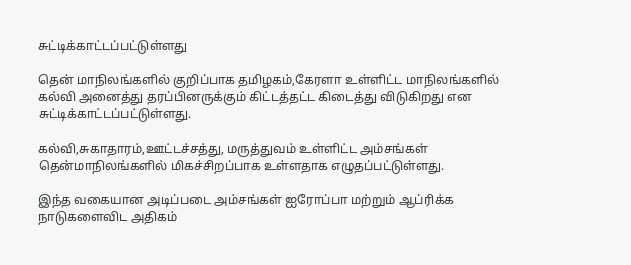சுட்டிக்காட்டப்பட்டுள்ளது

தென் மாநிலங்களில் குறிப்பாக தமிழகம்,கேரளா உள்ளிட்ட மாநிலங்களில் கல்வி அனைத்து தரப்பினருக்கும் கிட்டத்தட்ட கிடைத்து விடுகிறது என சுட்டிக்காட்டப்பட்டுள்ளது.

கல்வி,சுகாதாரம்,ஊட்டச்சத்து, மருத்துவம் உள்ளிட்ட அம்சங்கள் தென்மாநிலங்களில் மிகச்சிறப்பாக உள்ளதாக எழுதப்பட்டுள்ளது.

இந்த வகையான அடிப்படை அம்சங்கள் ஐரோப்பா மற்றும் ஆப்ரிக்க நாடுகளைவிட அதிகம்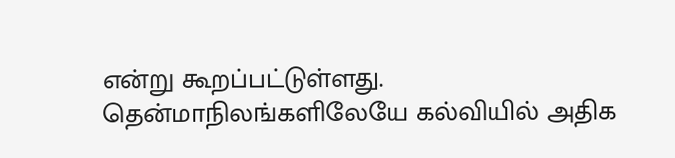என்று கூறப்பட்டுள்ளது. தென்மாநிலங்களிலேயே கல்வியில் அதிக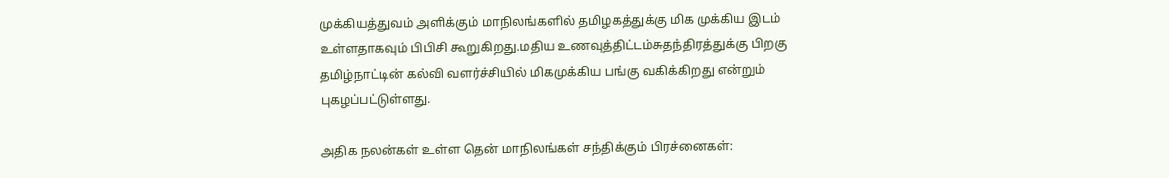முக்கியத்துவம் அளிக்கும் மாநிலங்களில் தமிழகத்துக்கு மிக முக்கிய இடம் உள்ளதாகவும் பிபிசி கூறுகிறது.மதிய உணவுத்திட்டம்சுதந்திரத்துக்கு பிறகு தமிழ்நாட்டின் கல்வி வளர்ச்சியில் மிகமுக்கிய பங்கு வகிக்கிறது என்றும் புகழப்பட்டுள்ளது.

அதிக நலன்கள் உள்ள தென் மாநிலங்கள் சந்திக்கும் பிரச்னைகள்: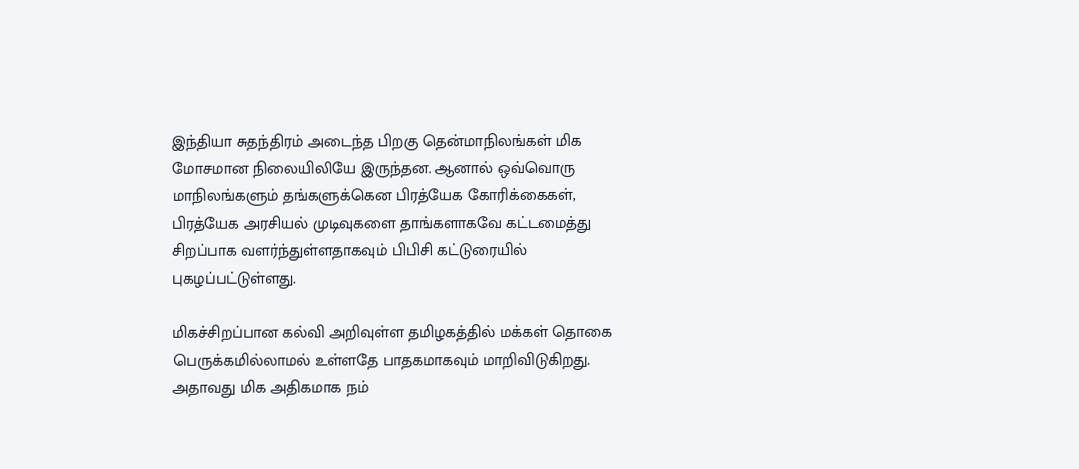இந்தியா சுதந்திரம் அடைந்த பிறகு தென்மாநிலங்கள் மிக மோசமான நிலையிலியே இருந்தன. ஆனால் ஒவ்வொரு மாநிலங்களும் தங்களுக்கென பிரத்யேக கோரிக்கைகள், பிரத்யேக அரசியல் முடிவுகளை தாங்களாகவே கட்டமைத்து சிறப்பாக வளர்ந்துள்ளதாகவும் பிபிசி கட்டுரையில் புகழப்பட்டுள்ளது.

மிகச்சிறப்பான கல்வி அறிவுள்ள தமிழகத்தில் மக்கள் தொகை பெருக்கமில்லாமல் உள்ளதே பாதகமாகவும் மாறிவிடுகிறது. அதாவது மிக அதிகமாக நம்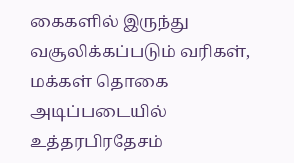கைகளில் இருந்து வசூலிக்கப்படும் வரிகள், மக்கள் தொகை அடிப்படையில் உத்தரபிரதேசம்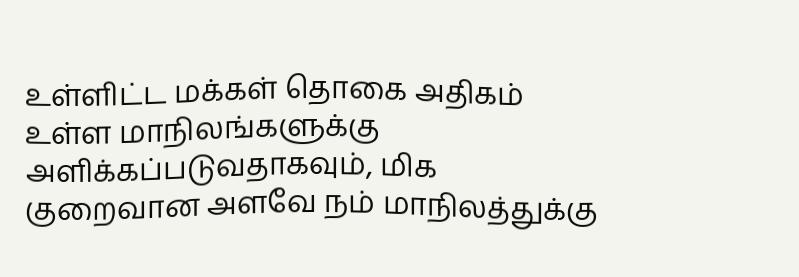உள்ளிட்ட மக்கள் தொகை அதிகம் உள்ள மாநிலங்களுக்கு அளிக்கப்படுவதாகவும், மிக குறைவான அளவே நம் மாநிலத்துக்கு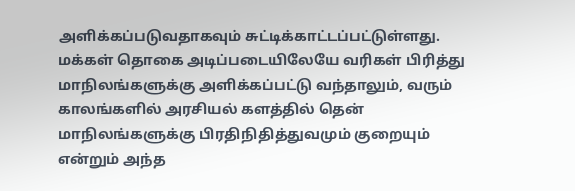அளிக்கப்படுவதாகவும் சுட்டிக்காட்டப்பட்டுள்ளது. மக்கள் தொகை அடிப்படையிலேயே வரிகள் பிரித்து மாநிலங்களுக்கு அளிக்கப்பட்டு வந்தாலும், வரும் காலங்களில் அரசியல் களத்தில் தென் மாநிலங்களுக்கு பிரதிநிதித்துவமும் குறையும் என்றும் அந்த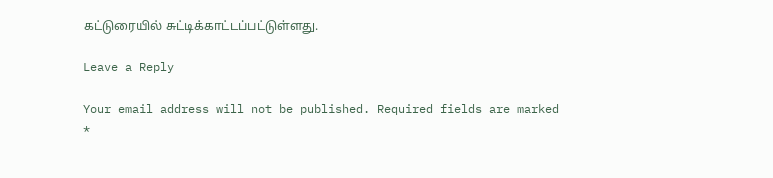கட்டுரையில் சுட்டிக்காட்டப்பட்டுள்ளது.

Leave a Reply

Your email address will not be published. Required fields are marked *